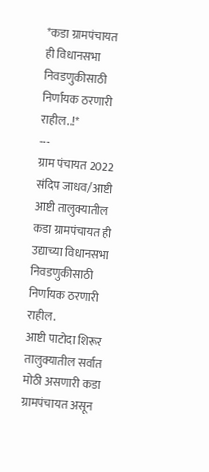*कडा ग्रामपंचायत ही विधानसभा निवडणुकीसाठी निर्णायक ठरणारी राहील..!*
---
ग्राम पंचायत 2022
संदिप जाधव/आष्टी
आष्टी तालुक्यातील कडा ग्रामपंचायत ही उद्याच्या विधानसभा निवडणुकीसाठी निर्णायक ठरणारी राहील.
आष्टी पाटोदा शिरूर तालुक्यातील सर्वात मोठी असणारी कडा ग्रामपंचायत असून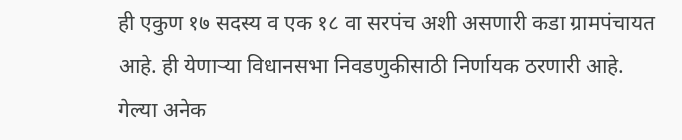ही एकुण १७ सदस्य व एक १८ वा सरपंच अशी असणारी कडा ग्रामपंचायत आहे. ही येणाऱ्या विधानसभा निवडणुकीसाठी निर्णायक ठरणारी आहे.
गेल्या अनेक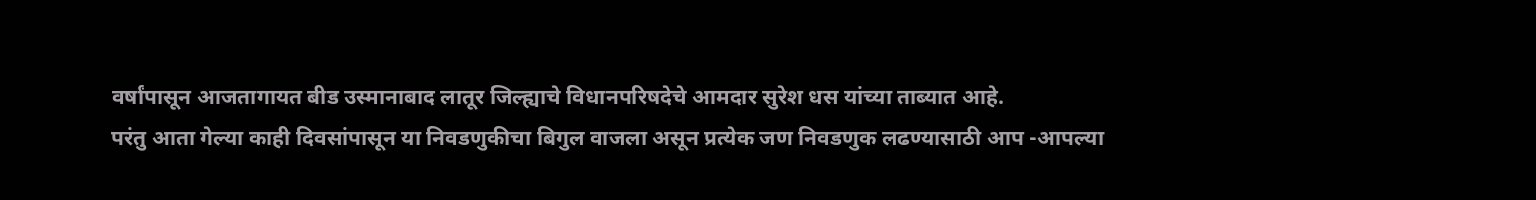वर्षांपासून आजतागायत बीड उस्मानाबाद लातूर जिल्ह्याचे विधानपरिषदेचे आमदार सुरेश धस यांच्या ताब्यात आहे.
परंतु आता गेल्या काही दिवसांपासून या निवडणुकीचा बिगुल वाजला असून प्रत्येक जण निवडणुक लढण्यासाठी आप -आपल्या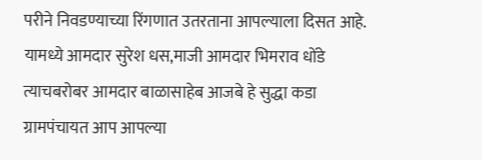परीने निवडण्याच्या रिंगणात उतरताना आपल्याला दिसत आहे.
यामध्ये आमदार सुरेश धस,माजी आमदार भिमराव धोंडे त्याचबरोबर आमदार बाळासाहेब आजबे हे सुद्धा कडा ग्रामपंचायत आप आपल्या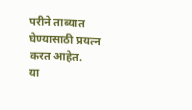परीने ताब्यात घेण्यासाठी प्रयत्न करत आहेत.
या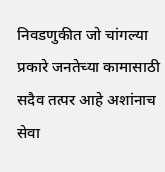निवडणुकीत जो चांगल्या प्रकारे जनतेच्या कामासाठी सदैव तत्पर आहे अशांनाच सेवा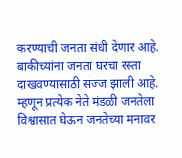करण्याची जनता संधी देणार आहे.
बाकीच्यांना जनता घरचा रस्ता दाखवण्यासाठी सज्ज झाली आहे.
म्हणून प्रत्येक नेते मंडळी जनतेला विश्वासात घेऊन जनतेच्या मनावर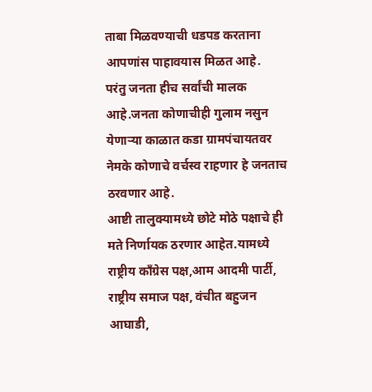ताबा मिळवण्याची धडपड करताना आपणांस पाहावयास मिळत आहे.
परंतु जनता हीच सर्वांची मालक आहे.जनता कोणाचीही गुलाम नसुन येणाऱ्या काळात कडा ग्रामपंचायतवर नेमके कोणाचे वर्चस्व राहणार हे जनताच ठरवणार आहे.
आष्टी तालुक्यामध्ये छोटे मोठे पक्षाचे ही मते निर्णायक ठरणार आहेत.यामध्ये राष्ट्रीय काँग्रेस पक्ष,आम आदमी पार्टी, राष्ट्रीय समाज पक्ष, वंचीत बहुजन आघाडी,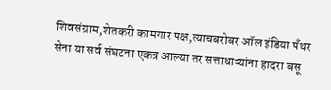शिवसंग्राम,शेतकरी कामगार पक्ष,त्याचबरोबर ऑल इंडिया पॅंथर सेना या सर्व संघटना एकत्र आल्या तर सत्ताधाऱ्यांना हादरा बसू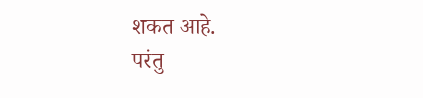शकत आहे.
परंतु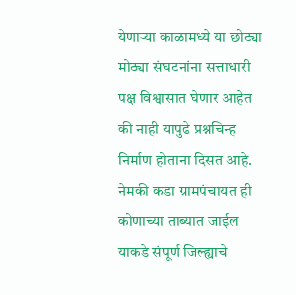येणाऱ्या काळामध्ये या छोट्या मोठ्या संघटनांना सत्ताधारी पक्ष विश्वासात घेणार आहेत की नाही यापुढे प्रश्नचिन्ह निर्माण होताना दिसत आहे.
नेमकी कडा ग्रामपंचायत ही कोणाच्या ताब्यात जाईल याकडे संपूर्ण जिल्ह्याचे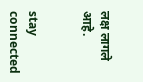लक्ष लागले आहे.


stay connected